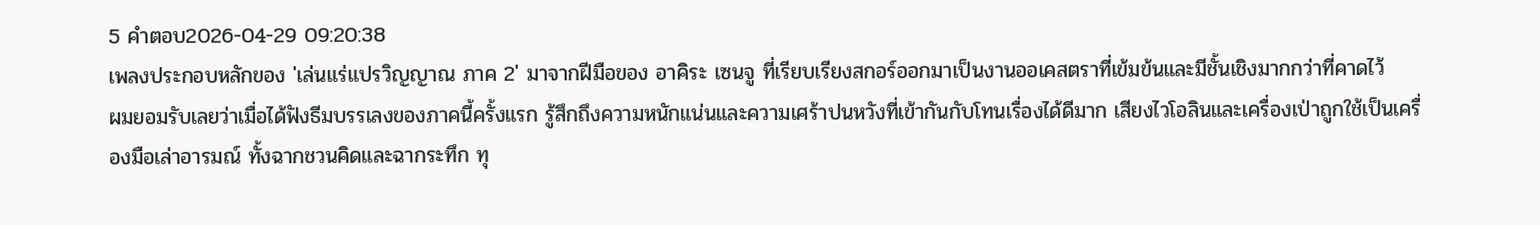5 คำตอบ2026-04-29 09:20:38
เพลงประกอบหลักของ 'เล่นแร่แปรวิญญาณ ภาค 2' มาจากฝีมือของ อาคิระ เซนจู ที่เรียบเรียงสกอร์ออกมาเป็นงานออเคสตราที่เข้มข้นและมีชั้นเชิงมากกว่าที่คาดไว้
ผมยอมรับเลยว่าเมื่อได้ฟังธีมบรรเลงของภาคนี้ครั้งแรก รู้สึกถึงความหนักแน่นและความเศร้าปนหวังที่เข้ากันกับโทนเรื่องได้ดีมาก เสียงไวโอลินและเครื่องเป่าถูกใช้เป็นเครื่องมือเล่าอารมณ์ ทั้งฉากชวนคิดและฉากระทึก ทุ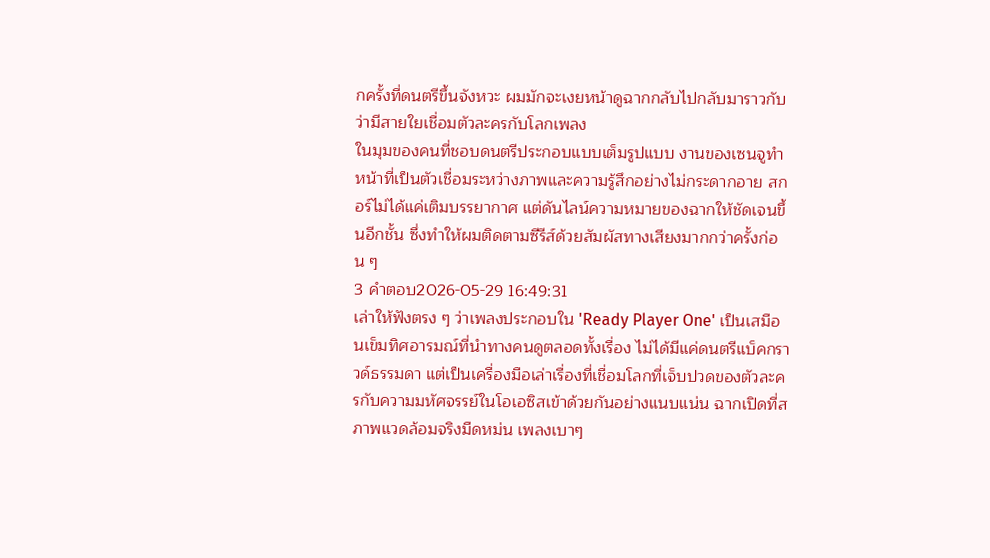กครั้งที่ดนตรีขึ้นจังหวะ ผมมักจะเงยหน้าดูฉากกลับไปกลับมาราวกับว่ามีสายใยเชื่อมตัวละครกับโลกเพลง
ในมุมของคนที่ชอบดนตรีประกอบแบบเต็มรูปแบบ งานของเซนจูทำหน้าที่เป็นตัวเชื่อมระหว่างภาพและความรู้สึกอย่างไม่กระดากอาย สกอร์ไม่ได้แค่เติมบรรยากาศ แต่ดันไลน์ความหมายของฉากให้ชัดเจนขึ้นอีกชั้น ซึ่งทำให้ผมติดตามซีรีส์ด้วยสัมผัสทางเสียงมากกว่าครั้งก่อน ๆ
3 คำตอบ2026-05-29 16:49:31
เล่าให้ฟังตรง ๆ ว่าเพลงประกอบใน 'Ready Player One' เป็นเสมือนเข็มทิศอารมณ์ที่นำทางคนดูตลอดทั้งเรื่อง ไม่ได้มีแค่ดนตรีแบ็คกราวด์ธรรมดา แต่เป็นเครื่องมือเล่าเรื่องที่เชื่อมโลกที่เจ็บปวดของตัวละครกับความมหัศจรรย์ในโอเอซิสเข้าด้วยกันอย่างแนบแน่น ฉากเปิดที่สภาพแวดล้อมจริงมืดหม่น เพลงเบาๆ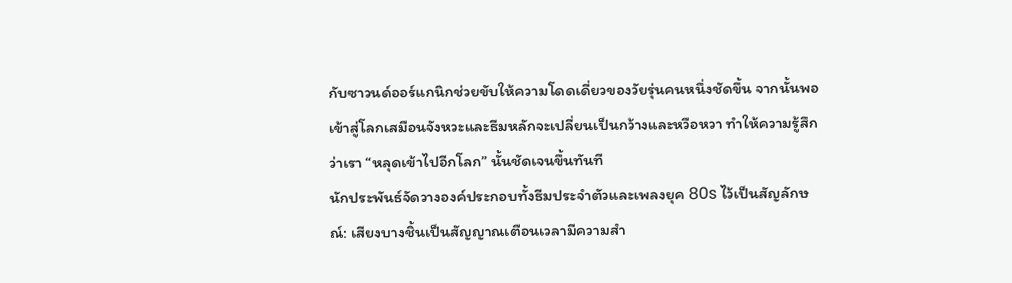กับซาวนด์ออร์แกนิกช่วยขับให้ความโดดเดี่ยวของวัยรุ่นคนหนึ่งชัดขึ้น จากนั้นพอเข้าสู่โลกเสมือนจังหวะและธีมหลักจะเปลี่ยนเป็นกว้างและหวือหวา ทำให้ความรู้สึกว่าเรา “หลุดเข้าไปอีกโลก” นั้นชัดเจนขึ้นทันที
นักประพันธ์จัดวางองค์ประกอบทั้งธีมประจำตัวและเพลงยุค 80s ไว้เป็นสัญลักษณ์: เสียงบางชิ้นเป็นสัญญาณเตือนเวลามีความสำ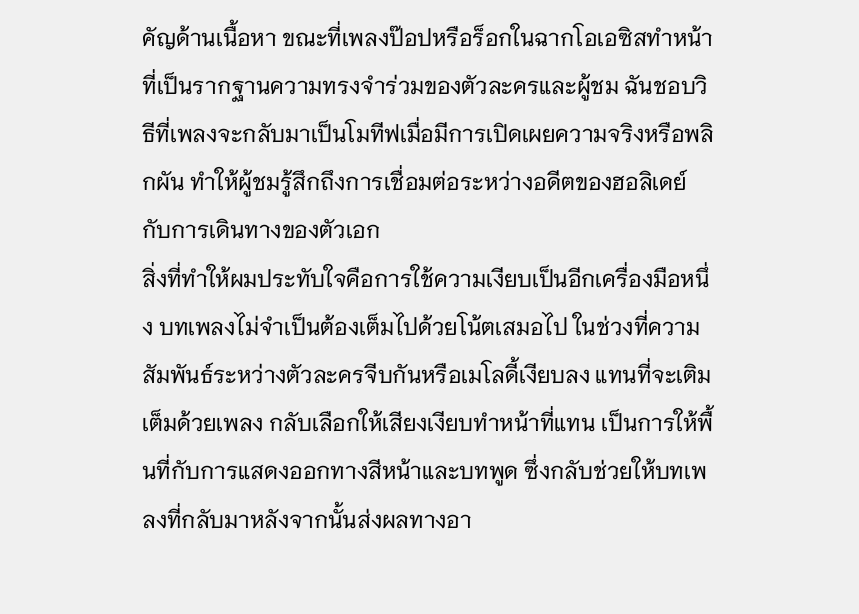คัญด้านเนื้อหา ขณะที่เพลงป๊อปหรือร็อกในฉากโอเอซิสทำหน้าที่เป็นรากฐานความทรงจำร่วมของตัวละครและผู้ชม ฉันชอบวิธีที่เพลงจะกลับมาเป็นโมทีฟเมื่อมีการเปิดเผยความจริงหรือพลิกผัน ทำให้ผู้ชมรู้สึกถึงการเชื่อมต่อระหว่างอดีตของฮอลิเดย์กับการเดินทางของตัวเอก
สิ่งที่ทำให้ผมประทับใจคือการใช้ความเงียบเป็นอีกเครื่องมือหนึ่ง บทเพลงไม่จำเป็นต้องเต็มไปด้วยโน้ตเสมอไป ในช่วงที่ความสัมพันธ์ระหว่างตัวละครจีบกันหรือเมโลดี้เงียบลง แทนที่จะเติมเต็มด้วยเพลง กลับเลือกให้เสียงเงียบทำหน้าที่แทน เป็นการให้พื้นที่กับการแสดงออกทางสีหน้าและบทพูด ซึ่งกลับช่วยให้บทเพลงที่กลับมาหลังจากนั้นส่งผลทางอา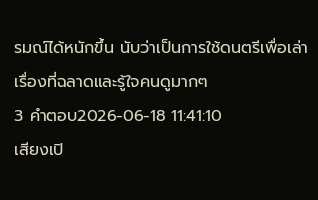รมณ์ได้หนักขึ้น นับว่าเป็นการใช้ดนตรีเพื่อเล่าเรื่องที่ฉลาดและรู้ใจคนดูมากๆ
3 คำตอบ2026-06-18 11:41:10
เสียงเปิ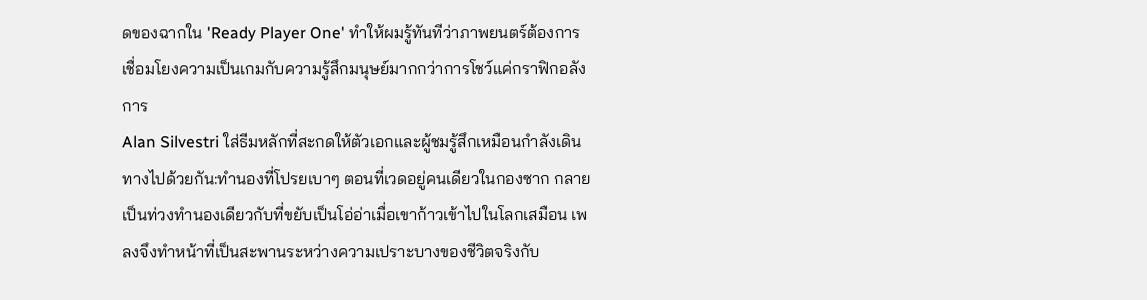ดของฉากใน 'Ready Player One' ทำให้ผมรู้ทันทีว่าภาพยนตร์ต้องการเชื่อมโยงความเป็นเกมกับความรู้สึกมนุษย์มากกว่าการโชว์แค่กราฟิกอลังการ
Alan Silvestri ใส่ธีมหลักที่สะกดให้ตัวเอกและผู้ชมรู้สึกเหมือนกำลังเดินทางไปด้วยกัน:ทำนองที่โปรยเบาๆ ตอนที่เวดอยู่คนเดียวในกองซาก กลายเป็นท่วงทำนองเดียวกับที่ขยับเป็นโอ่อ่าเมื่อเขาก้าวเข้าไปในโลกเสมือน เพลงจึงทำหน้าที่เป็นสะพานระหว่างความเปราะบางของชีวิตจริงกับ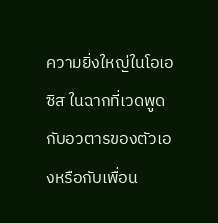ความยิ่งใหญ่ในโอเอซิส ในฉากที่เวดพูดกับอวตารของตัวเองหรือกับเพื่อน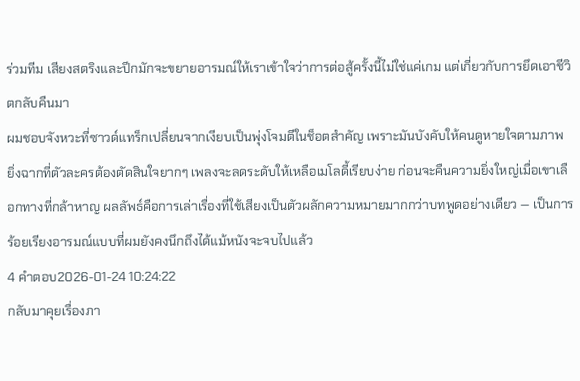ร่วมทีม เสียงสตริงและปีกมักจะขยายอารมณ์ให้เราเข้าใจว่าการต่อสู้ครั้งนี้ไม่ใช่แค่เกม แต่เกี่ยวกับการยึดเอาชีวิตกลับคืนมา
ผมชอบจังหวะที่ซาวด์แทร็กเปลี่ยนจากเงียบเป็นพุ่งโจมตีในช็อตสำคัญ เพราะมันบังคับให้คนดูหายใจตามภาพ ยิ่งฉากที่ตัวละครต้องตัดสินใจยากๆ เพลงจะลดระดับให้เหลือเมโลดี้เรียบง่าย ก่อนจะคืนความยิ่งใหญ่เมื่อเขาเลือกทางที่กล้าหาญ ผลลัพธ์คือการเล่าเรื่องที่ใช้เสียงเป็นตัวผลักความหมายมากกว่าบทพูดอย่างเดียว — เป็นการร้อยเรียงอารมณ์แบบที่ผมยังคงนึกถึงได้แม้หนังจะจบไปแล้ว
4 คำตอบ2026-01-24 10:24:22
กลับมาคุยเรื่องภา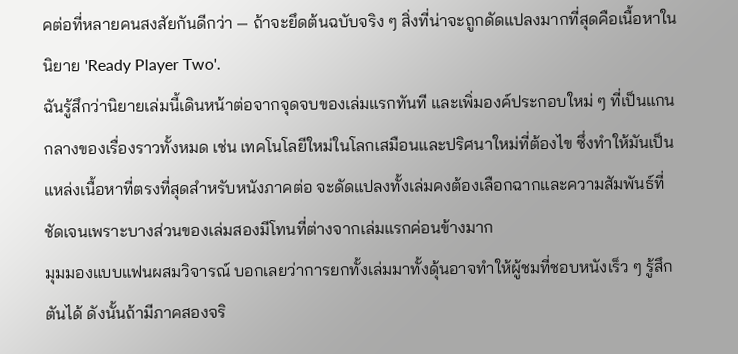คต่อที่หลายคนสงสัยกันดีกว่า — ถ้าจะยึดต้นฉบับจริง ๆ สิ่งที่น่าจะถูกดัดแปลงมากที่สุดคือเนื้อหาในนิยาย 'Ready Player Two'.
ฉันรู้สึกว่านิยายเล่มนี้เดินหน้าต่อจากจุดจบของเล่มแรกทันที และเพิ่มองค์ประกอบใหม่ ๆ ที่เป็นแกนกลางของเรื่องราวทั้งหมด เช่น เทคโนโลยีใหม่ในโลกเสมือนและปริศนาใหม่ที่ต้องไข ซึ่งทำให้มันเป็นแหล่งเนื้อหาที่ตรงที่สุดสำหรับหนังภาคต่อ จะดัดแปลงทั้งเล่มคงต้องเลือกฉากและความสัมพันธ์ที่ชัดเจนเพราะบางส่วนของเล่มสองมีโทนที่ต่างจากเล่มแรกค่อนข้างมาก
มุมมองแบบแฟนผสมวิจารณ์ บอกเลยว่าการยกทั้งเล่มมาทั้งดุ้นอาจทำให้ผู้ชมที่ชอบหนังเร็ว ๆ รู้สึกตันได้ ดังนั้นถ้ามีภาคสองจริ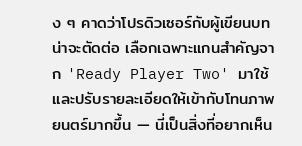ง ๆ คาดว่าโปรดิวเซอร์กับผู้เขียนบทน่าจะตัดต่อ เลือกเฉพาะแกนสำคัญจาก 'Ready Player Two' มาใช้ และปรับรายละเอียดให้เข้ากับโทนภาพยนตร์มากขึ้น — นี่เป็นสิ่งที่อยากเห็น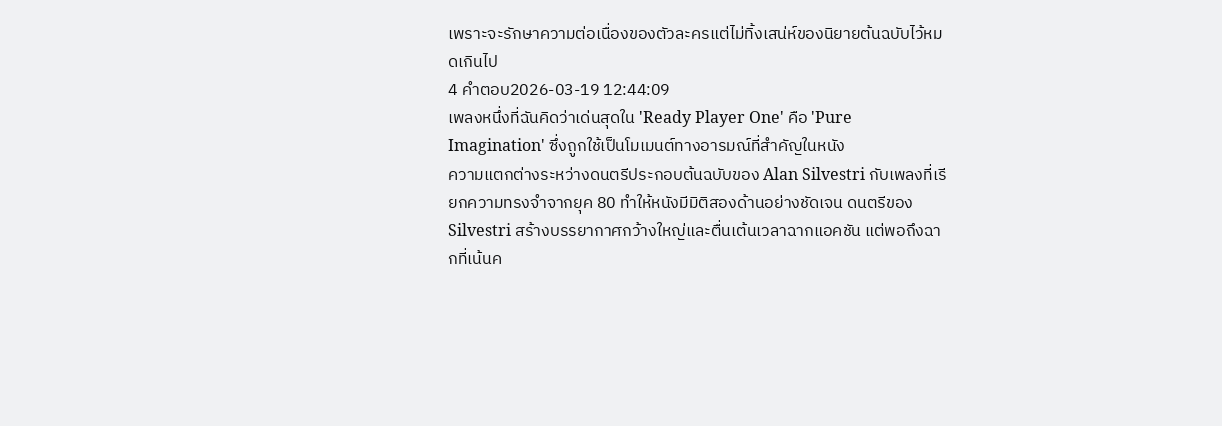เพราะจะรักษาความต่อเนื่องของตัวละครแต่ไม่ทิ้งเสน่ห์ของนิยายต้นฉบับไว้หมดเกินไป
4 คำตอบ2026-03-19 12:44:09
เพลงหนึ่งที่ฉันคิดว่าเด่นสุดใน 'Ready Player One' คือ 'Pure Imagination' ซึ่งถูกใช้เป็นโมเมนต์ทางอารมณ์ที่สำคัญในหนัง
ความแตกต่างระหว่างดนตรีประกอบต้นฉบับของ Alan Silvestri กับเพลงที่เรียกความทรงจำจากยุค 80 ทำให้หนังมีมิติสองด้านอย่างชัดเจน ดนตรีของ Silvestri สร้างบรรยากาศกว้างใหญ่และตื่นเต้นเวลาฉากแอคชัน แต่พอถึงฉากที่เน้นค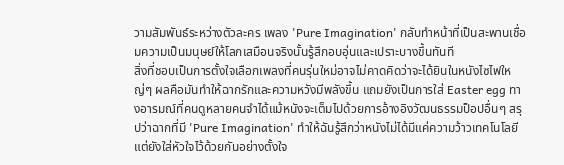วามสัมพันธ์ระหว่างตัวละคร เพลง 'Pure Imagination' กลับทำหน้าที่เป็นสะพานเชื่อมความเป็นมนุษย์ให้โลกเสมือนจริงนั้นรู้สึกอบอุ่นและเปราะบางขึ้นทันที
สิ่งที่ชอบเป็นการตั้งใจเลือกเพลงที่คนรุ่นใหม่อาจไม่คาดคิดว่าจะได้ยินในหนังไซไฟใหญ่ๆ ผลคือมันทำให้ฉากรักและความหวังมีพลังขึ้น แถมยังเป็นการใส่ Easter egg ทางอารมณ์ที่คนดูหลายคนจำได้แม้หนังจะเต็มไปด้วยการอ้างอิงวัฒนธรรมป็อปอื่นๆ สรุปว่าฉากที่มี 'Pure Imagination' ทำให้ฉันรู้สึกว่าหนังไม่ได้มีแค่ความว้าวเทคโนโลยี แต่ยังใส่หัวใจไว้ด้วยกันอย่างตั้งใจ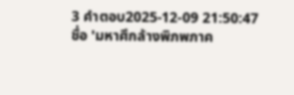3 คำตอบ2025-12-09 21:50:47
ชื่อ 'มหาศึกล้างพิภพภาค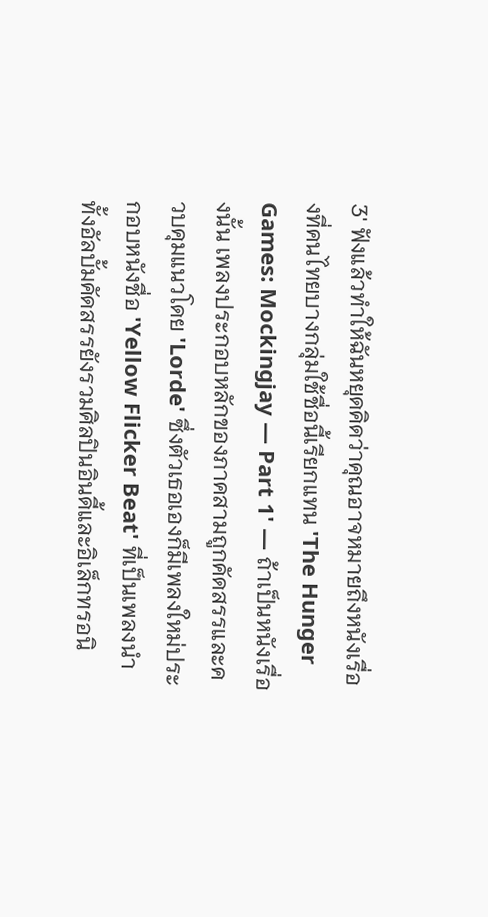3' ฟังแล้วทำให้ฉันหยุดคิดว่าคุณอาจหมายถึงหนังเรื่องที่คนไทยบางกลุ่มใช้ชื่อนี้เรียกแทน 'The Hunger Games: Mockingjay — Part 1' — ถ้าเป็นหนังเรื่องนั้น เพลงประกอบหลักของภาคสามถูกคัดสรรและควบคุมแนวโดย 'Lorde' ซึ่งตัวเธอเองก็มีเพลงใหม่ประกอบหนังชื่อ 'Yellow Flicker Beat' ที่เป็นเพลงนำ ทั้งอัลบั้มคัดสรรยังรวมศิลปินอินดี้และอิเล็กทรอนิ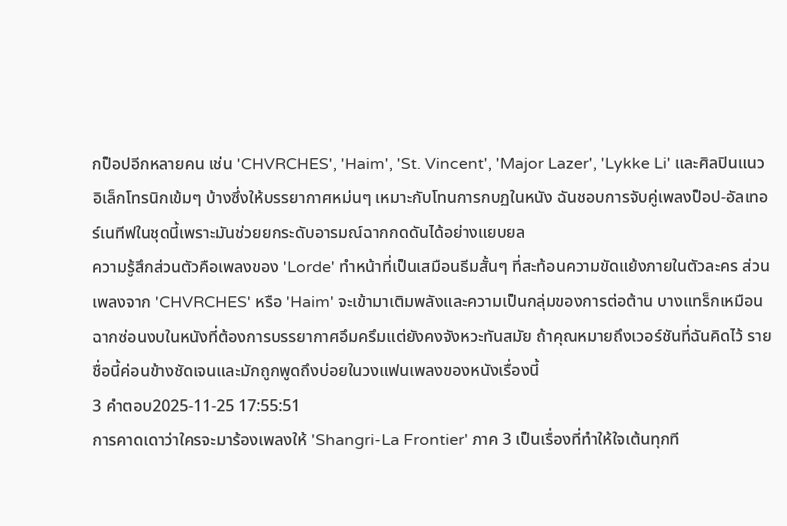กป็อปอีกหลายคน เช่น 'CHVRCHES', 'Haim', 'St. Vincent', 'Major Lazer', 'Lykke Li' และศิลปินแนวอิเล็กโทรนิกเข้มๆ บ้างซึ่งให้บรรยากาศหม่นๆ เหมาะกับโทนการกบฏในหนัง ฉันชอบการจับคู่เพลงป็อป-อัลเทอร์เนทีฟในชุดนี้เพราะมันช่วยยกระดับอารมณ์ฉากกดดันได้อย่างแยบยล
ความรู้สึกส่วนตัวคือเพลงของ 'Lorde' ทำหน้าที่เป็นเสมือนธีมสั้นๆ ที่สะท้อนความขัดแย้งภายในตัวละคร ส่วนเพลงจาก 'CHVRCHES' หรือ 'Haim' จะเข้ามาเติมพลังและความเป็นกลุ่มของการต่อต้าน บางแทร็กเหมือนฉากซ่อนงบในหนังที่ต้องการบรรยากาศอึมครึมแต่ยังคงจังหวะทันสมัย ถ้าคุณหมายถึงเวอร์ชันที่ฉันคิดไว้ รายชื่อนี้ค่อนข้างชัดเจนและมักถูกพูดถึงบ่อยในวงแฟนเพลงของหนังเรื่องนี้
3 คำตอบ2025-11-25 17:55:51
การคาดเดาว่าใครจะมาร้องเพลงให้ 'Shangri-La Frontier' ภาค 3 เป็นเรื่องที่ทำให้ใจเต้นทุกที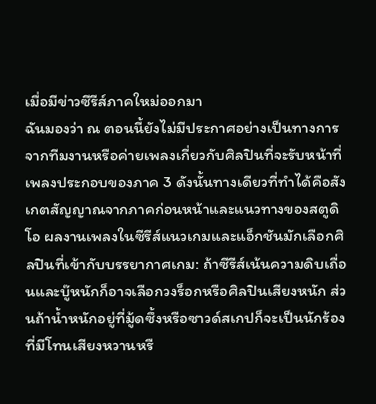เมื่อมีข่าวซีรีส์ภาคใหม่ออกมา
ฉันมองว่า ณ ตอนนี้ยังไม่มีประกาศอย่างเป็นทางการจากทีมงานหรือค่ายเพลงเกี่ยวกับศิลปินที่จะรับหน้าที่เพลงประกอบของภาค 3 ดังนั้นทางเดียวที่ทำได้คือสังเกตสัญญาณจากภาคก่อนหน้าและแนวทางของสตูดิโอ ผลงานเพลงในซีรีส์แนวเกมและแอ็กชันมักเลือกศิลปินที่เข้ากับบรรยากาศเกม: ถ้าซีรีส์เน้นความดิบเถื่อนและบู๊หนักก็อาจเลือกวงร็อกหรือศิลปินเสียงหนัก ส่วนถ้าน้ำหนักอยู่ที่มู้ดซึ้งหรือซาวด์สเกปก็จะเป็นนักร้องที่มีโทนเสียงหวานหรื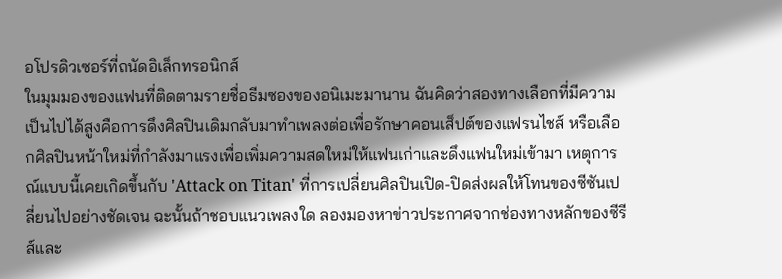อโปรดิวเซอร์ที่ถนัดอิเล็กทรอนิกส์
ในมุมมองของแฟนที่ติดตามรายชื่อธีมซองของอนิเมะมานาน ฉันคิดว่าสองทางเลือกที่มีความเป็นไปได้สูงคือการดึงศิลปินเดิมกลับมาทำเพลงต่อเพื่อรักษาคอนเส็ปต์ของแฟรนไชส์ หรือเลือกศิลปินหน้าใหม่ที่กำลังมาแรงเพื่อเพิ่มความสดใหม่ให้แฟนเก่าและดึงแฟนใหม่เข้ามา เหตุการณ์แบบนี้เคยเกิดขึ้นกับ 'Attack on Titan' ที่การเปลี่ยนศิลปินเปิด-ปิดส่งผลให้โทนของซีซันเปลี่ยนไปอย่างชัดเจน ฉะนั้นถ้าชอบแนวเพลงใด ลองมองหาข่าวประกาศจากช่องทางหลักของซีรีส์และ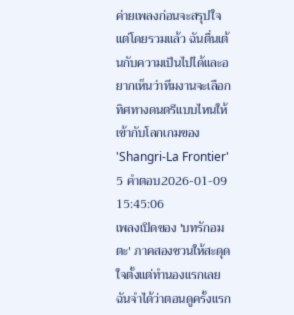ค่ายเพลงก่อนจะสรุปใจ แต่โดยรวมแล้ว ฉันตื่นเต้นกับความเป็นไปได้และอยากเห็นว่าทีมงานจะเลือกทิศทางดนตรีแบบไหนให้เข้ากับโลกเกมของ 'Shangri-La Frontier'
5 คำตอบ2026-01-09 15:45:06
เพลงเปิดของ 'บทรักอมตะ' ภาคสองชวนให้สะดุดใจตั้งแต่ทำนองแรกเลย
ฉันจำได้ว่าตอนดูครั้งแรก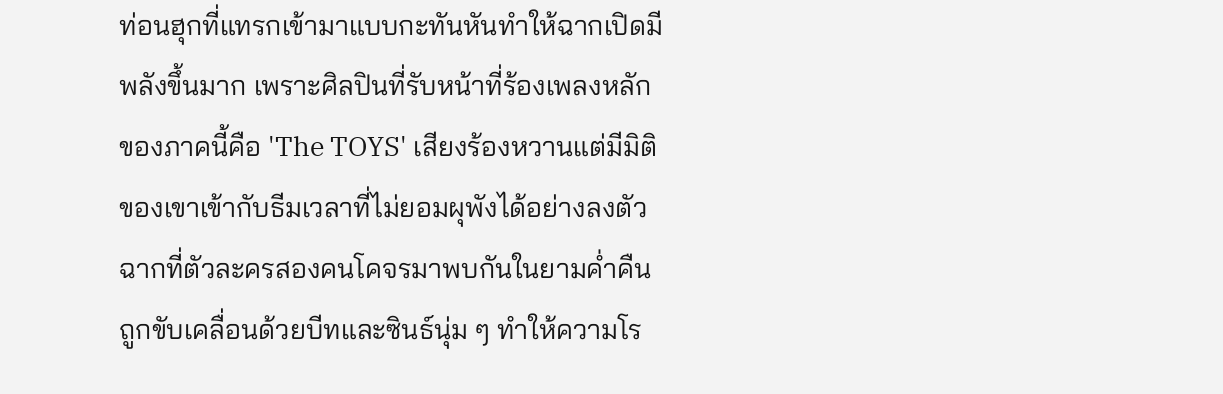ท่อนฮุกที่แทรกเข้ามาแบบกะทันหันทำให้ฉากเปิดมีพลังขึ้นมาก เพราะศิลปินที่รับหน้าที่ร้องเพลงหลักของภาคนี้คือ 'The TOYS' เสียงร้องหวานแต่มีมิติของเขาเข้ากับธีมเวลาที่ไม่ยอมผุพังได้อย่างลงตัว ฉากที่ตัวละครสองคนโคจรมาพบกันในยามค่ำคืนถูกขับเคลื่อนด้วยบีทและซินธ์นุ่ม ๆ ทำให้ความโร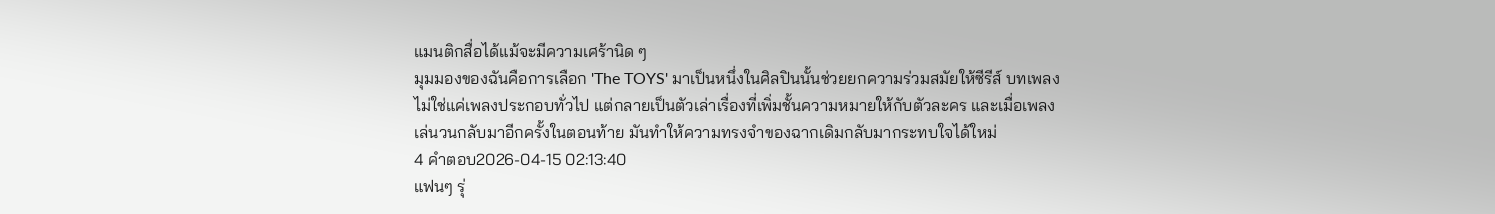แมนติกสื่อได้แม้จะมีความเศร้านิด ๆ
มุมมองของฉันคือการเลือก 'The TOYS' มาเป็นหนึ่งในศิลปินนั้นช่วยยกความร่วมสมัยให้ซีรีส์ บทเพลงไม่ใช่แค่เพลงประกอบทั่วไป แต่กลายเป็นตัวเล่าเรื่องที่เพิ่มชั้นความหมายให้กับตัวละคร และเมื่อเพลงเล่นวนกลับมาอีกครั้งในตอนท้าย มันทำให้ความทรงจำของฉากเดิมกลับมากระทบใจได้ใหม่
4 คำตอบ2026-04-15 02:13:40
แฟนๆ รุ่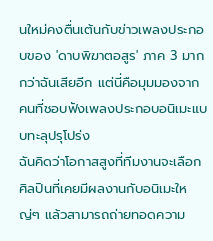นใหม่คงตื่นเต้นกับข่าวเพลงประกอบของ 'ดาบพิฆาตอสูร' ภาค 3 มากกว่าฉันเสียอีก แต่นี่คือมุมมองจากคนที่ชอบฟังเพลงประกอบอนิเมะแบบทะลุปรุโปร่ง
ฉันคิดว่าโอกาสสูงที่ทีมงานจะเลือกศิลปินที่เคยมีผลงานกับอนิเมะใหญ่ๆ แล้วสามารถถ่ายทอดความ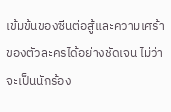เข้มข้นของซีนต่อสู้และความเศร้าของตัวละครได้อย่างชัดเจน ไม่ว่าจะเป็นนักร้อง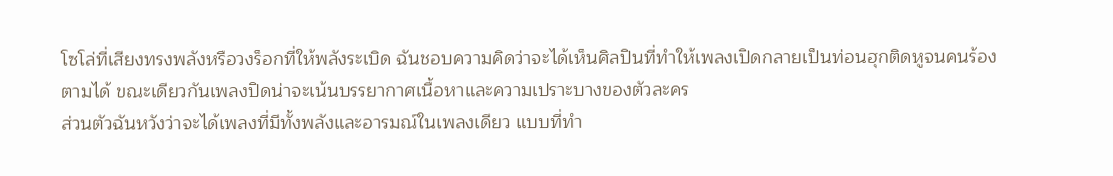โซโล่ที่เสียงทรงพลังหรือวงร็อกที่ให้พลังระเบิด ฉันชอบความคิดว่าจะได้เห็นศิลปินที่ทำให้เพลงเปิดกลายเป็นท่อนฮุกติดหูจนคนร้องตามได้ ขณะเดียวกันเพลงปิดน่าจะเน้นบรรยากาศเนื้อหาและความเปราะบางของตัวละคร
ส่วนตัวฉันหวังว่าจะได้เพลงที่มีทั้งพลังและอารมณ์ในเพลงเดียว แบบที่ทำ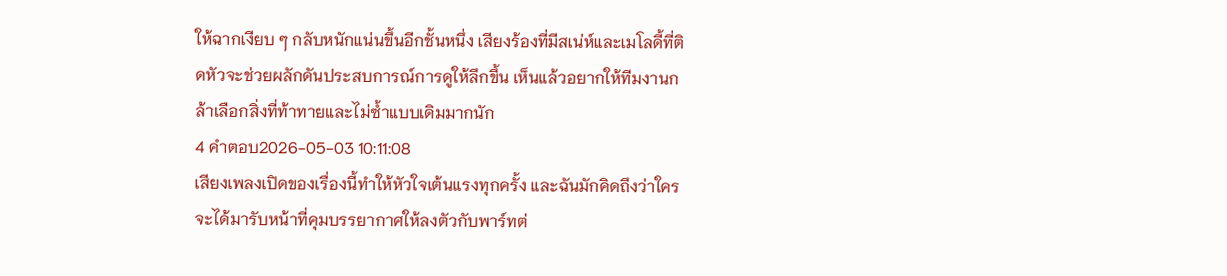ให้ฉากเงียบ ๆ กลับหนักแน่นขึ้นอีกชั้นหนึ่ง เสียงร้องที่มีสเน่ห์และเมโลดี้ที่ติดหัวจะช่วยผลักดันประสบการณ์การดูให้ลึกขึ้น เห็นแล้วอยากให้ทีมงานกล้าเลือกสิ่งที่ท้าทายและไม่ซ้ำแบบเดิมมากนัก
4 คำตอบ2026-05-03 10:11:08
เสียงเพลงเปิดของเรื่องนี้ทำให้หัวใจเต้นแรงทุกครั้ง และฉันมักคิดถึงว่าใครจะได้มารับหน้าที่คุมบรรยากาศให้ลงตัวกับพาร์ทต่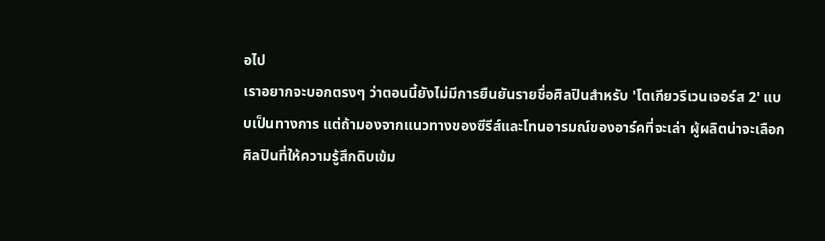อไป
เราอยากจะบอกตรงๆ ว่าตอนนี้ยังไม่มีการยืนยันรายชื่อศิลปินสำหรับ 'โตเกียวรีเวนเจอร์ส 2' แบบเป็นทางการ แต่ถ้ามองจากแนวทางของซีรีส์และโทนอารมณ์ของอาร์คที่จะเล่า ผู้ผลิตน่าจะเลือกศิลปินที่ให้ความรู้สึกดิบเข้ม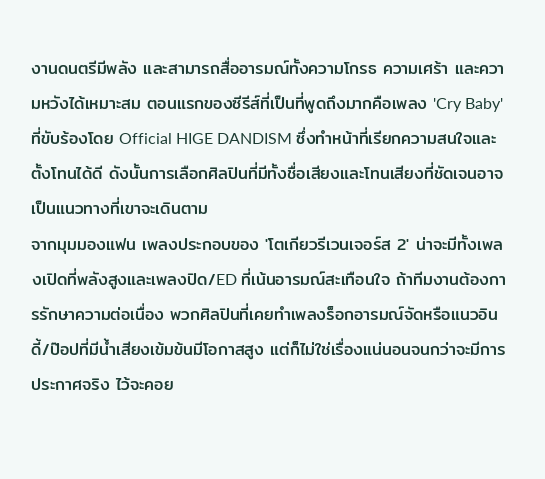งานดนตรีมีพลัง และสามารถสื่ออารมณ์ทั้งความโกรธ ความเศร้า และความหวังได้เหมาะสม ตอนแรกของซีรีส์ที่เป็นที่พูดถึงมากคือเพลง 'Cry Baby' ที่ขับร้องโดย Official HIGE DANDISM ซึ่งทำหน้าที่เรียกความสนใจและตั้งโทนได้ดี ดังนั้นการเลือกศิลปินที่มีทั้งชื่อเสียงและโทนเสียงที่ชัดเจนอาจเป็นแนวทางที่เขาจะเดินตาม
จากมุมมองแฟน เพลงประกอบของ 'โตเกียวรีเวนเจอร์ส 2' น่าจะมีทั้งเพลงเปิดที่พลังสูงและเพลงปิด/ED ที่เน้นอารมณ์สะเทือนใจ ถ้าทีมงานต้องการรักษาความต่อเนื่อง พวกศิลปินที่เคยทำเพลงร็อกอารมณ์จัดหรือแนวอินดี้/ป๊อปที่มีน้ำเสียงเข้มข้นมีโอกาสสูง แต่ก็ไม่ใช่เรื่องแน่นอนจนกว่าจะมีการประกาศจริง ไว้จะคอย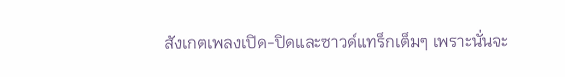สังเกตเพลงเปิด-ปิดและซาวด์แทร็กเต็มๆ เพราะนั่นจะ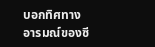บอกทิศทางอารมณ์ของซี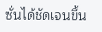ซั่นได้ชัดเจนขึ้น